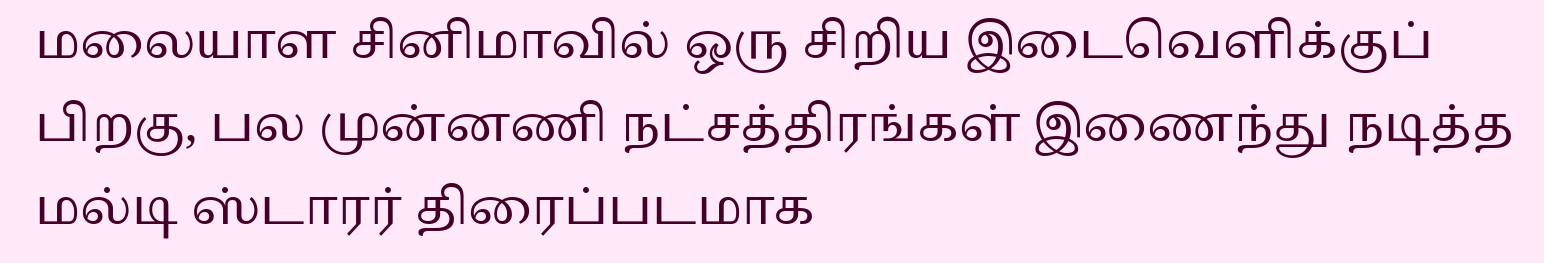மலையாள சினிமாவில் ஒரு சிறிய இடைவெளிக்குப் பிறகு, பல முன்னணி நட்சத்திரங்கள் இணைந்து நடித்த மல்டி ஸ்டாரர் திரைப்படமாக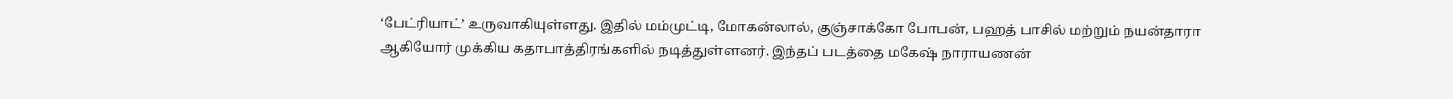‘பேட்ரியாட்’ உருவாகியுள்ளது. இதில் மம்முட்டி, மோகன்லால், குஞ்சாக்கோ போபன், பஹத் பாசில் மற்றும் நயன்தாரா ஆகியோர் முக்கிய கதாபாத்திரங்களில் நடித்துள்ளனர். இந்தப் படத்தை மகேஷ் நாராயணன்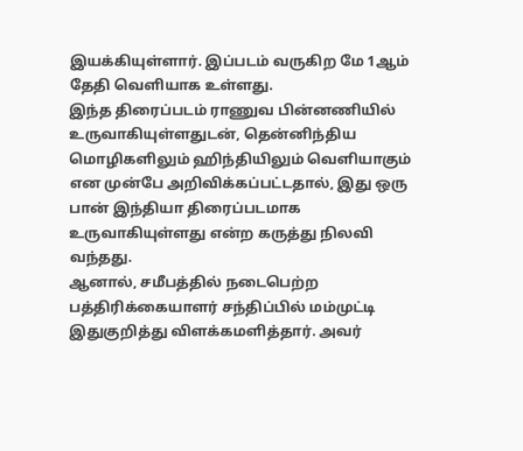இயக்கியுள்ளார். இப்படம் வருகிற மே 1ஆம் தேதி வெளியாக உள்ளது.
இந்த திரைப்படம் ராணுவ பின்னணியில் உருவாகியுள்ளதுடன், தென்னிந்திய மொழிகளிலும் ஹிந்தியிலும் வெளியாகும் என முன்பே அறிவிக்கப்பட்டதால், இது ஒரு பான் இந்தியா திரைப்படமாக உருவாகியுள்ளது என்ற கருத்து நிலவி வந்தது.
ஆனால், சமீபத்தில் நடைபெற்ற பத்திரிக்கையாளர் சந்திப்பில் மம்முட்டி இதுகுறித்து விளக்கமளித்தார். அவர்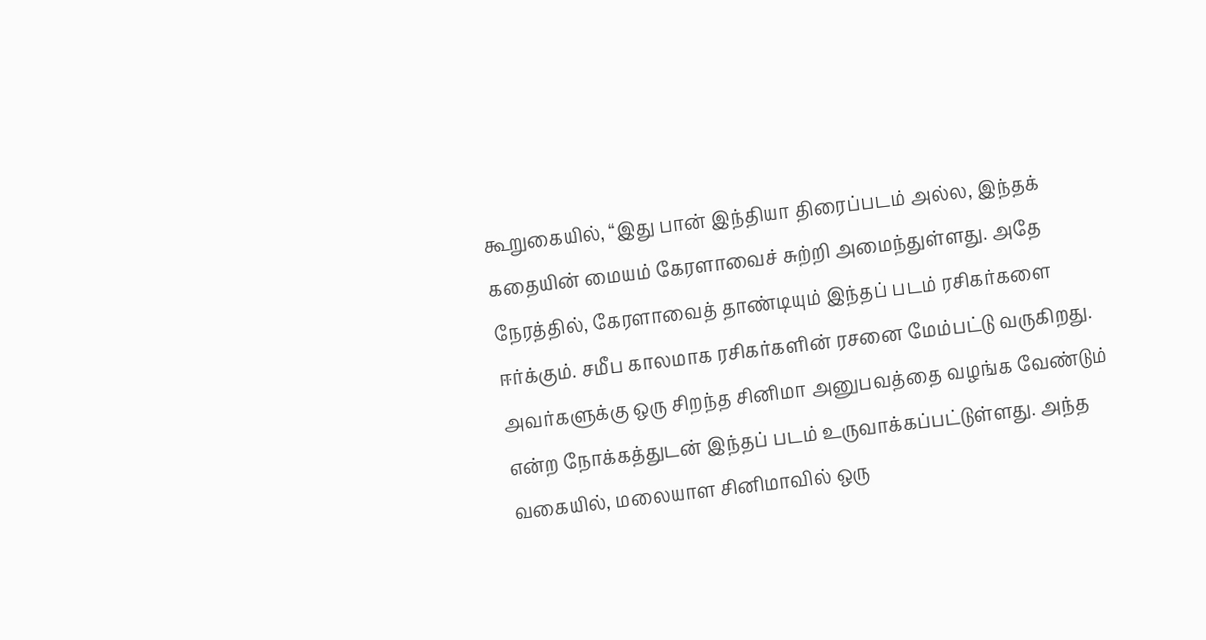கூறுகையில், “இது பான் இந்தியா திரைப்படம் அல்ல, இந்தக் கதையின் மையம் கேரளாவைச் சுற்றி அமைந்துள்ளது. அதே நேரத்தில், கேரளாவைத் தாண்டியும் இந்தப் படம் ரசிகர்களை ஈர்க்கும். சமீப காலமாக ரசிகர்களின் ரசனை மேம்பட்டு வருகிறது. அவர்களுக்கு ஒரு சிறந்த சினிமா அனுபவத்தை வழங்க வேண்டும் என்ற நோக்கத்துடன் இந்தப் படம் உருவாக்கப்பட்டுள்ளது. அந்த வகையில், மலையாள சினிமாவில் ஒரு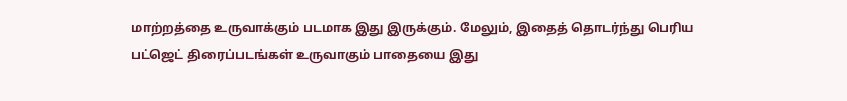மாற்றத்தை உருவாக்கும் படமாக இது இருக்கும். மேலும், இதைத் தொடர்ந்து பெரிய பட்ஜெட் திரைப்படங்கள் உருவாகும் பாதையை இது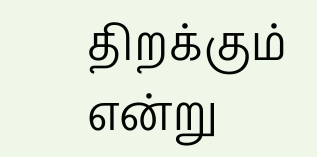திறக்கும் என்று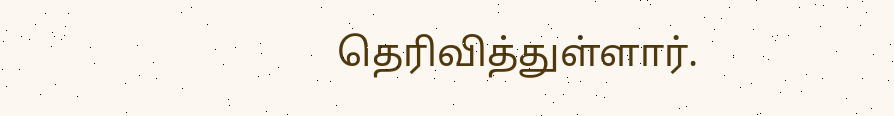தெரிவித்துள்ளார்.